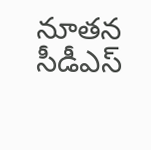నూతన సీడీఎస్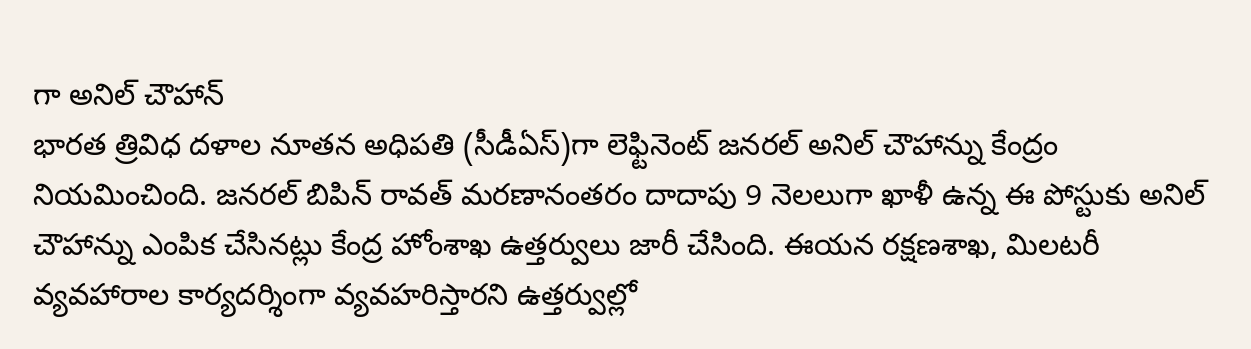గా అనిల్ చౌహాన్
భారత త్రివిధ దళాల నూతన అధిపతి (సీడీఏస్)గా లెఫ్టినెంట్ జనరల్ అనిల్ చౌహాన్ను కేంద్రం నియమించింది. జనరల్ బిపిన్ రావత్ మరణానంతరం దాదాపు 9 నెలలుగా ఖాళీ ఉన్న ఈ పోస్టుకు అనిల్ చౌహాన్ను ఎంపిక చేసినట్లు కేంద్ర హోంశాఖ ఉత్తర్వులు జారీ చేసింది. ఈయన రక్షణశాఖ, మిలటరీ వ్యవహారాల కార్యదర్శింగా వ్యవహరిస్తారని ఉత్తర్వుల్లో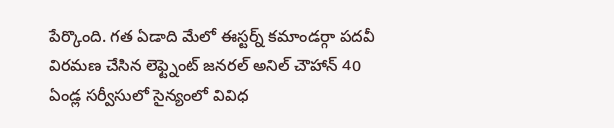పేర్కొంది. గత ఏడాది మేలో ఈస్టర్న్ కమాండర్గా పదవీ విరమణ చేసిన లెఫ్ట్నెంట్ జనరల్ అనిల్ చౌహాన్ 40 ఏండ్ల సర్వీసులో సైన్యంలో వివిధ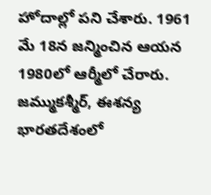హోదాల్లో పని చేశారు. 1961 మే 18న జన్మించిన ఆయన 1980లో ఆర్మీలో చేరారు. జమ్ముకశ్మీర్, ఈశన్య భారతదేశంలో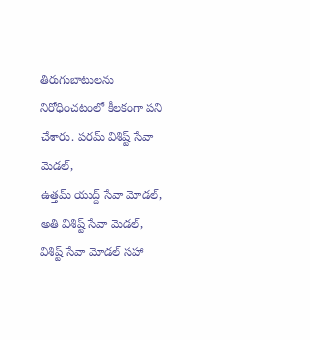తిరుగుబాటులను నిరోధించటంలో కీలకంగా పని చేశారు. పరమ్ విశిష్ట్ సేవా మెడల్,
ఉత్తమ్ యుద్ద్ సేవా మోడల్, అతి విశిష్ట్ సేవా మెడల్, విశిష్ట్ సేవా మోడల్ సహా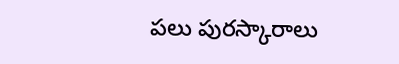పలు పురస్కారాలు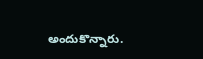అందుకొన్నారు.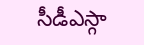సీడీఎస్గా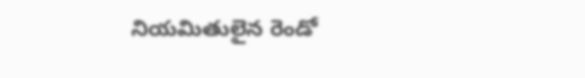నియమితులైన రెండో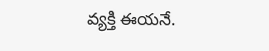వ్యక్తి ఈయనే.